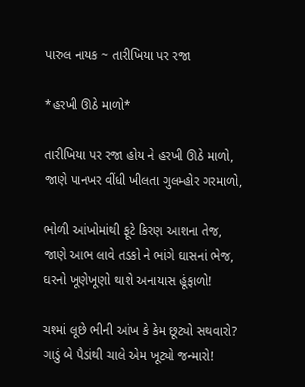પારુલ નાયક ~ તારીખિયા પર રજા

*હરખી ઊઠે માળો*

તારીખિયા પર રજા હોય ને હરખી ઊઠે માળો,
જાણે પાનખર વીંધી ખીલતા ગુલમ્હોર ગરમાળો,

ભોળી આંખોમાંથી ફૂટે કિરણ આશના તેજ,
જાણે આભ લાવે તડકો ને ભાંગે ઘાસનાં ભેજ,
ઘરનો ખૂણેખૂણો થાશે અનાયાસ હૂંફાળો!

ચશ્માં લૂછે ભીની આંખ કે કેમ છૂટ્યો સથવારો?
ગાડું બે પૈડાંથી ચાલે એમ ખૂટ્યો જન્મારો!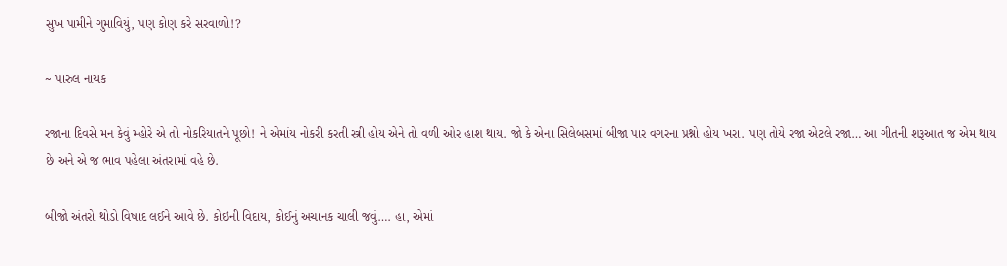સુખ પામીને ગુમાવિયું, પણ કોણ કરે સરવાળો!?

~ પારુલ નાયક

રજાના દિવસે મન કેવું મ્હોરે એ તો નોકરિયાતને પૂછો! ને એમાંય નોકરી કરતી સ્ત્રી હોય એને તો વળી ઓર હાશ થાય. જો કે એના સિલેબસમાં બીજા પાર વગરના પ્રશ્નો હોય ખરા. પણ તોયે રજા એટલે રજા… આ ગીતની શરૂઆત જ એમ થાય છે અને એ જ ભાવ પહેલા અંતરામાં વહે છે.

બીજો અંતરો થોડો વિષાદ લઈને આવે છે. કોઇની વિદાય, કોઈનું અચાનક ચાલી જવું…. હા, એમાં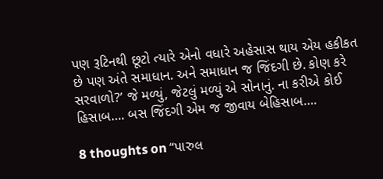પણ રૂટિનથી છૂટો ત્યારે એનો વધારે અહેસાસ થાય એય હકીકત છે પણ અંતે સમાધાન. અને સમાધાન જ જિંદગી છે. કોણ કરે સરવાળો?’ જે મળ્યું, જેટલું મળ્યું એ સોનાનું. ના કરીએ કોઈ હિસાબ…. બસ જિંદગી એમ જ જીવાય બેહિસાબ….

8 thoughts on “પારુલ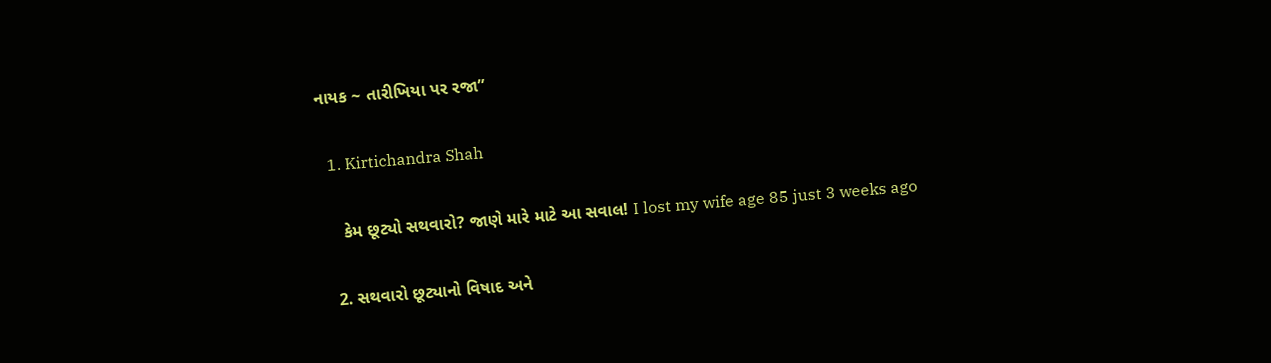નાયક ~ તારીખિયા પર રજા”

  1. Kirtichandra Shah

    કેમ છૂટ્યો સથવારો? જાણે મારે માટે આ સવાલ! I lost my wife age 85 just 3 weeks ago

  2. સથવારો છૂટ્યાનો વિષાદ અને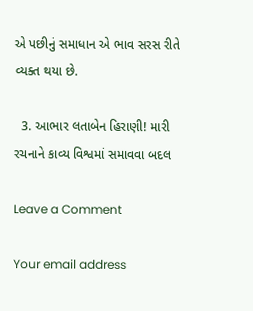એ પછીનું સમાધાન એ ભાવ સરસ રીતે વ્યક્ત થયા છે.

  3. આભાર લતાબેન હિરાણી! મારી રચનાને કાવ્ય વિશ્વમાં સમાવવા બદલ

Leave a Comment

Your email address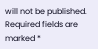will not be published. Required fields are marked *